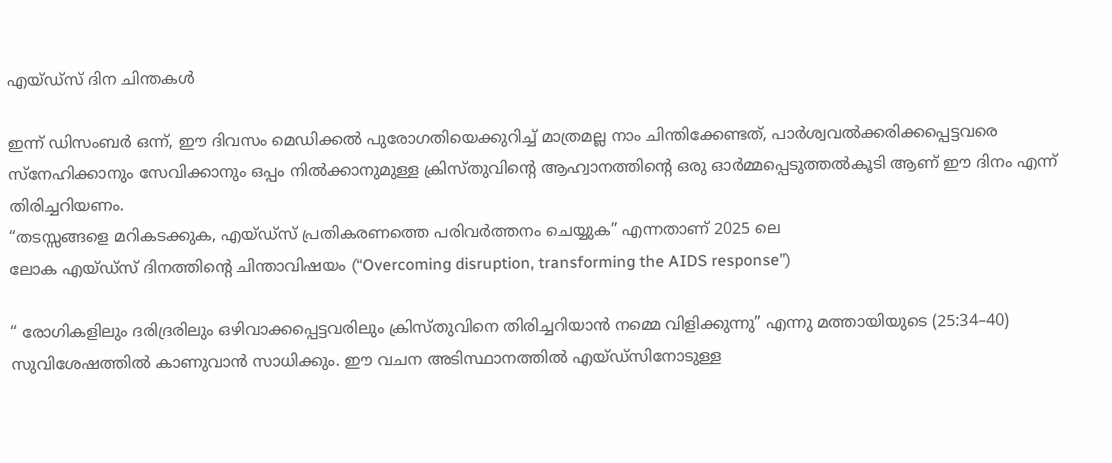എയ്ഡ്‌സ് ദിന ചിന്തകൾ

ഇന്ന് ഡിസംബർ ഒന്ന്, ഈ ദിവസം മെഡിക്കൽ പുരോഗതിയെക്കുറിച്ച് മാത്രമല്ല നാം ചിന്തിക്കേണ്ടത്, പാർശ്വവൽക്കരിക്കപ്പെട്ടവരെ സ്നേഹിക്കാനും സേവിക്കാനും ഒപ്പം നിൽക്കാനുമുള്ള ക്രിസ്തുവിന്റെ ആഹ്വാനത്തിന്റെ ഒരു ഓർമ്മപ്പെടുത്തൽകൂടി ആണ് ഈ ദിനം എന്ന് തിരിച്ചറിയണം.
“തടസ്സങ്ങളെ മറികടക്കുക, എയ്ഡ്‌സ് പ്രതികരണത്തെ പരിവർത്തനം ചെയ്യുക” എന്നതാണ് 2025 ലെ
ലോക എയ്ഡ്‌സ് ദിനത്തിന്റെ ചിന്താവിഷയം (“Overcoming disruption, transforming the AIDS response”)

“ രോഗികളിലും ദരിദ്രരിലും ഒഴിവാക്കപ്പെട്ടവരിലും ക്രിസ്തുവിനെ തിരിച്ചറിയാൻ നമ്മെ വിളിക്കുന്നു” എന്നു മത്തായിയുടെ (25:34–40) സുവിശേഷത്തിൽ കാണുവാൻ സാധിക്കും. ഈ വചന അടിസ്ഥാനത്തിൽ എയ്ഡ്സിനോടുള്ള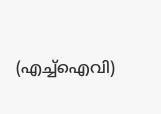(എച്ച്ഐവി)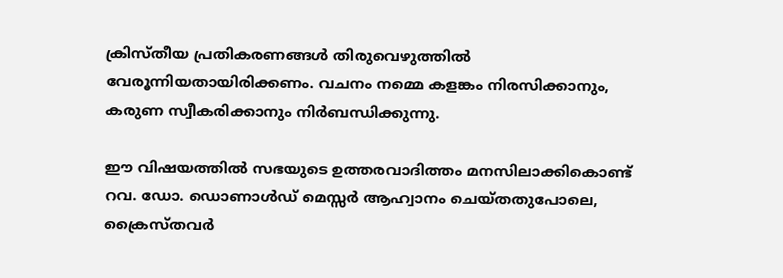ക്രിസ്തീയ പ്രതികരണങ്ങൾ തിരുവെഴുത്തിൽ വേരൂന്നിയതായിരിക്കണം. വചനം നമ്മെ കളങ്കം നിരസിക്കാനും, കരുണ സ്വീകരിക്കാനും നിർബന്ധിക്കുന്നു.

ഈ വിഷയത്തിൽ സഭയുടെ ഉത്തരവാദിത്തം മനസിലാക്കികൊണ്ട്
റവ. ഡോ. ഡൊണാൾഡ് മെസ്സർ ആഹ്വാനം ചെയ്തതുപോലെ, ക്രൈസ്തവർ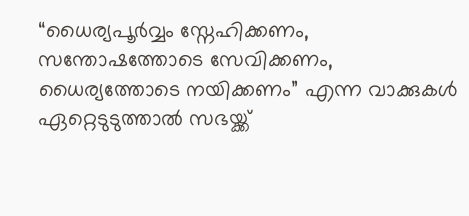“ധൈര്യപൂർവ്വം സ്നേഹിക്കണം, സന്തോഷത്തോടെ സേവിക്കണം, ധൈര്യത്തോടെ നയിക്കണം” എന്ന വാക്കുകൾ ഏറ്റെടുടുത്താൽ സഭയ്ക്ക്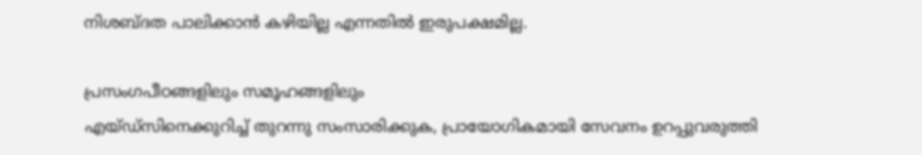നിശബ്ദത പാലിക്കാൻ കഴിയില്ല എന്നതിൽ ഇരുപക്ഷമില്ല.

പ്രസംഗപീഠങ്ങളിലും സമൂഹങ്ങളിലും
എയ്ഡ്സിനെക്കുറിച്ച് തുറന്നു സംസാരിക്കുക, പ്രായോഗികമായി സേവനം ഉറപ്പുവരുത്തി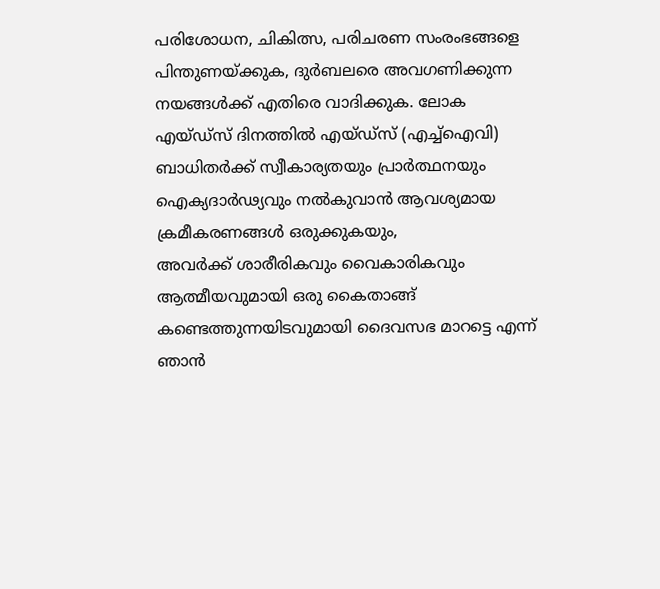പരിശോധന, ചികിത്സ, പരിചരണ സംരംഭങ്ങളെ പിന്തുണയ്ക്കുക, ദുർബലരെ അവഗണിക്കുന്ന നയങ്ങൾക്ക് എതിരെ വാദിക്കുക. ലോക എയ്ഡ്‌സ് ദിനത്തിൽ എയ്ഡ്‌സ് (എച്ച്ഐവി)
ബാധിതർക്ക് സ്വീകാര്യതയും പ്രാർത്ഥനയും ഐക്യദാർഢ്യവും നൽകുവാൻ ആവശ്യമായ ക്രമീകരണങ്ങൾ ഒരുക്കുകയും,
അവർക്ക് ശാരീരികവും വൈകാരികവും ആത്മീയവുമായി ഒരു കൈതാങ്ങ് കണ്ടെത്തുന്നയിടവുമായി ദൈവസഭ മാറട്ടെ എന്ന് ഞാൻ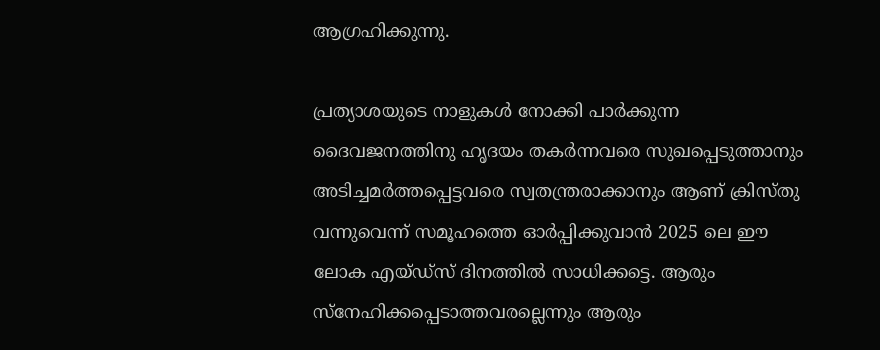ആഗ്രഹിക്കുന്നു.

പ്രത്യാശയുടെ നാളുകൾ നോക്കി പാർക്കുന്ന ദൈവജനത്തിനു ഹൃദയം തകർന്നവരെ സുഖപ്പെടുത്താനും അടിച്ചമർത്തപ്പെട്ടവരെ സ്വതന്ത്രരാക്കാനും ആണ് ക്രിസ്തു വന്നുവെന്ന് സമൂഹത്തെ ഓർപ്പിക്കുവാൻ 2025 ലെ ഈ ലോക എയ്ഡ്‌സ് ദിനത്തിൽ സാധിക്കട്ടെ. ആരും സ്നേഹിക്കപ്പെടാത്തവരല്ലെന്നും ആരും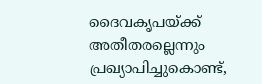ദൈവകൃപയ്ക്ക് അതീതരല്ലെന്നും പ്രഖ്യാപിച്ചുകൊണ്ട്,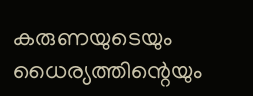കരുണയുടെയും ധൈര്യത്തിന്റെയും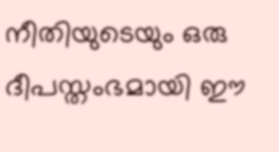നീതിയുടെയും ഒരു ദീപസ്തംഭമായി ഈ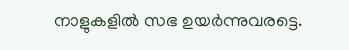നാളുകളിൽ സഭ ഉയർന്നുവരട്ടെ.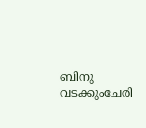ബിനു വടക്കുംചേരി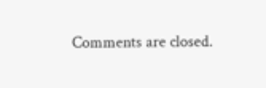Comments are closed.